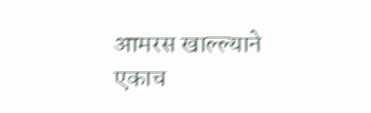आमरस खाल्ल्याने एकाच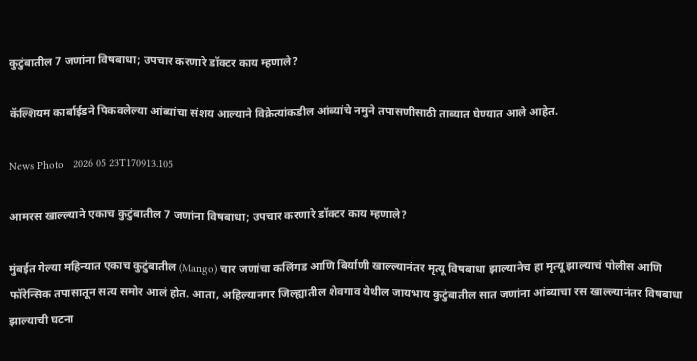कुटुंबातील 7 जणांना विषबाधा; उपचार करणारे डॉक्टर काय म्हणाले?

कॅल्शियम कार्बाईडने पिकवलेल्या आंब्यांचा संशय आल्याने विक्रेत्यांकडील आंब्यांचे नमुने तपासणीसाठी ताब्यात घेण्यात आले आहेत.

News Photo   2026 05 23T170913.105

आमरस खाल्ल्याने एकाच कुटुंबातील 7 जणांना विषबाधा; उपचार करणारे डॉक्टर काय म्हणाले?

मुंबईत गेल्या महिन्यात एकाच कुटुंबातील (Mango) चार जणांचा कलिंगड आणि बिर्याणी खाल्ल्यानंतर मृत्यू विषबाधा झाल्यानेच हा मृत्यू झाल्याचं पोलीस आणि फॉरेन्सिक तपासातून सत्य समोर आलं होत. आता, अहिल्यानगर जिल्ह्यातील शेवगाव येथील जायभाय कुटुंबातील सात जणांना आंब्याचा रस खाल्ल्यानंतर विषबाधा झाल्याची घटना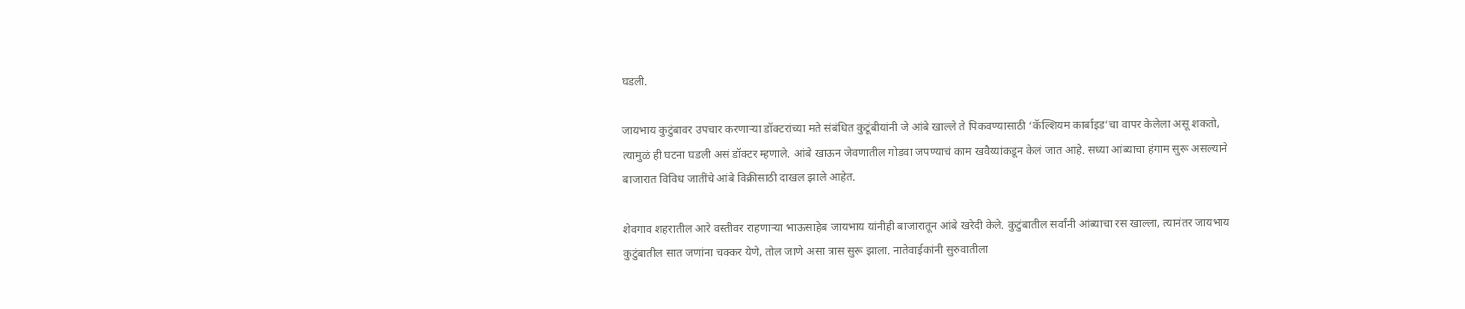घडली.

जायभाय कुटुंबावर उपचार करणाऱ्या डॉक्टरांच्या मते संबंधित कुटूंबीयांनी जे आंबे खाल्ले ते पिकवण्यासाठी ‘कॅल्शियम कार्बाइड’चा वापर केलेला असू शकतो, त्यामुळं ही घटना घडली असं डॉक्टर म्हणाले. आंबे खाऊन जेवणातील गोडवा जपण्याचं काम खवैय्यांकडून केलं जात आहे. सध्या आंब्याचा हंगाम सुरू असल्याने बाजारात विविध जातींचे आंबे विक्रीसाठी दाखल झाले आहेत.

शेवगाव शहरातील आरे वस्तीवर राहणाऱ्या भाऊसाहेब जायभाय यांनीही बाजारातून आंबे खरेदी केले. कुटुंबातील सर्वांनी आंब्याचा रस खाल्ला, त्यानंतर जायभाय कुटुंबातील सात जणांना चक्कर येणे, तोल जाणे असा त्रास सुरू झाला. नातेवाईकांनी सुरुवातीला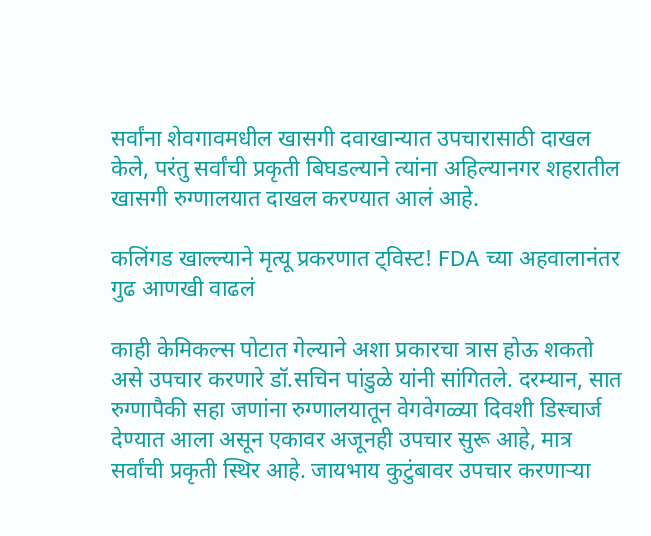सर्वांना शेवगावमधील खासगी दवाखान्यात उपचारासाठी दाखल केले, परंतु सर्वांची प्रकृती बिघडल्याने त्यांना अहिल्यानगर शहरातील खासगी रुग्णालयात दाखल करण्यात आलं आहे.

कलिंगड खाल्ल्याने मृत्यू प्रकरणात ट्विस्ट! FDA च्या अहवालानंतर गुढ आणखी वाढलं

काही केमिकल्स पोटात गेल्याने अशा प्रकारचा त्रास होऊ शकतो असे उपचार करणारे डॉ.सचिन पांडुळे यांनी सांगितले. दरम्यान, सात रुग्णापैकी सहा जणांना रुग्णालयातून वेगवेगळ्या दिवशी डिस्चार्ज देण्यात आला असून एकावर अजूनही उपचार सुरू आहे, मात्र सर्वांची प्रकृती स्थिर आहे. जायभाय कुटुंबावर उपचार करणाऱ्या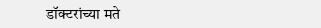डॉक्टरांच्या मते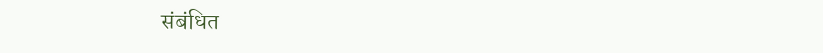संबंधित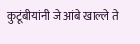कुटूंबीयांनी जे आंबे खाल्ले ते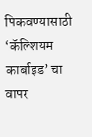पिकवण्यासाठी ‘कॅल्शियम कार्बाइड’ चा वापर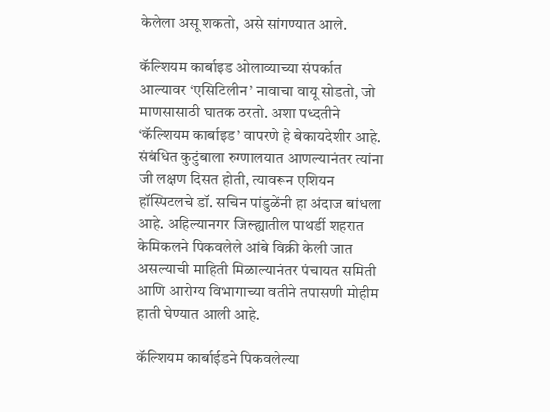केलेला असू शकतो, असे सांगण्यात आले.

कॅल्शियम कार्बाइड ओलाव्याच्या संपर्कात आल्यावर ‘एसिटिलीन’ नावाचा वायू सोडतो, जो माणसासाठी घातक ठरतो. अशा पध्दतीने ‘कॅल्शियम कार्बाइड’ वापरणे हे बेकायदेशीर आहे. संबंधित कुटुंबाला रुग्णालयात आणल्यानंतर त्यांना जी लक्षण दिसत होती, त्यावरून एशियन हॉस्पिटलचे डॉ. सचिन पांडुळेंनी हा अंदाज बांधला आहे. अहिल्यानगर जिल्ह्यातील पाथर्डी शहरात केमिकलने पिकवलेले आंबे विक्री केली जात असल्याची माहिती मिळाल्यानंतर पंचायत समिती आणि आरोग्य विभागाच्या वतीने तपासणी मोहीम हाती घेण्यात आली आहे.

कॅल्शियम कार्बाईडने पिकवलेल्या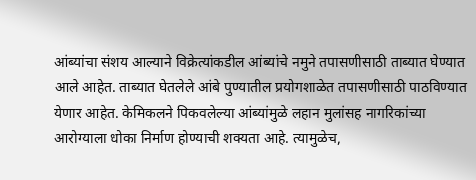आंब्यांचा संशय आल्याने विक्रेत्यांकडील आंब्यांचे नमुने तपासणीसाठी ताब्यात घेण्यात आले आहेत. ताब्यात घेतलेले आंबे पुण्यातील प्रयोगशाळेत तपासणीसाठी पाठविण्यात येणार आहेत. केमिकलने पिकवलेल्या आंब्यांमुळे लहान मुलांसह नागरिकांच्या आरोग्याला धोका निर्माण होण्याची शक्यता आहे. त्यामुळेच,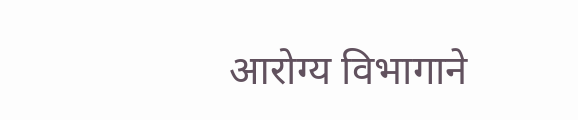आरोग्य विभागाने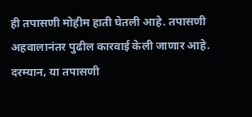ही तपासणी मोहीम हाती घेतली आहे. तपासणी अहवालानंतर पुढील कारवाई केली जाणार आहे. दरम्यान, या तपासणी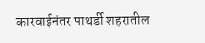कारवाईनंतर पाथर्डी शहरातील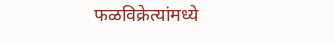फळविक्रेत्यांमध्ये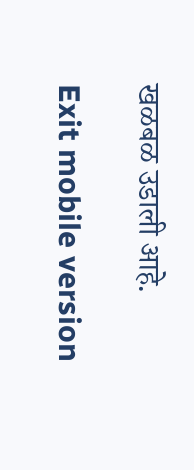खळबळ उडाली आहे.

Exit mobile version